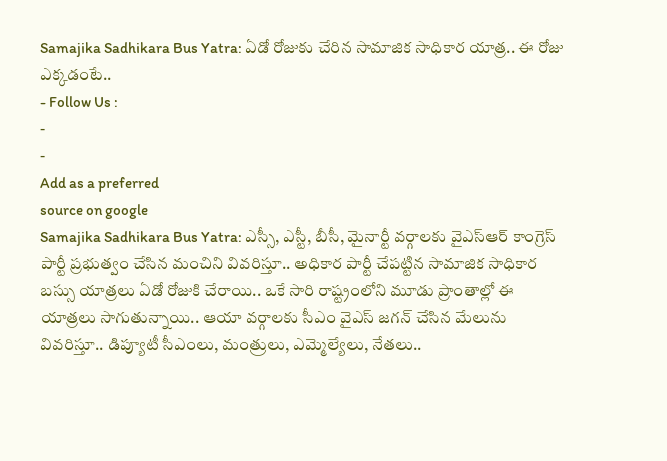Samajika Sadhikara Bus Yatra: ఏడో రోజుకు చేరిన సామాజిక సాధికార యాత్ర.. ఈ రోజు ఎక్కడంటే..
- Follow Us :
-
-
Add as a preferred
source on google
Samajika Sadhikara Bus Yatra: ఎస్సీ, ఎస్టీ, బీసీ, మైనార్టీ వర్గాలకు వైఎస్ఆర్ కాంగ్రెస్ పార్టీ ప్రభుత్వం చేసిన మంచిని వివరిస్తూ.. అధికార పార్టీ చేపట్టిన సామాజిక సాధికార బస్సు యాత్రలు ఏడో రోజుకి చేరాయి.. ఒకే సారి రాష్ట్రంలోని మూడు ప్రాంతాల్లో ఈ యాత్రలు సాగుతున్నాయి.. ఆయా వర్గాలకు సీఎం వైఎస్ జగన్ చేసిన మేలును వివరిస్తూ.. డిప్యూటీ సీఎంలు, మంత్రులు, ఎమ్మెల్యేలు, నేతలు..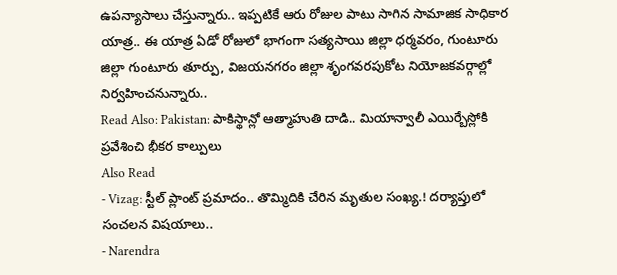ఉపన్యాసాలు చేస్తున్నారు.. ఇప్పటికే ఆరు రోజుల పాటు సాగిన సామాజిక సాధికార యాత్ర.. ఈ యాత్ర ఏడో రోజులో భాగంగా సత్యసాయి జిల్లా ధర్మవరం, గుంటూరు జిల్లా గుంటూరు తూర్పు, విజయనగరం జిల్లా శృంగవరపుకోట నియోజకవర్గాల్లో నిర్వహించనున్నారు..
Read Also: Pakistan: పాకిస్థాన్లో ఆత్మాహుతి దాడి.. మియాన్వాలీ ఎయిర్బేస్లోకి ప్రవేశించి భీకర కాల్పులు
Also Read
- Vizag: స్టీల్ ప్లాంట్ ప్రమాదం.. తొమ్మిదికి చేరిన మృతుల సంఖ్య.! దర్యాప్తులో సంచలన విషయాలు..
- Narendra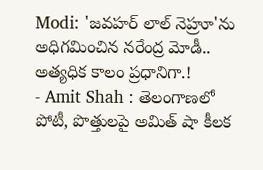Modi: 'జవహర్ లాల్ నెహ్రూ'ను అధిగమించిన నరేంద్ర మోడీ.. అత్యధిక కాలం ప్రధానిగా.!
- Amit Shah : తెలంగాణలో పోటీ, పొత్తులపై అమిత్ షా కీలక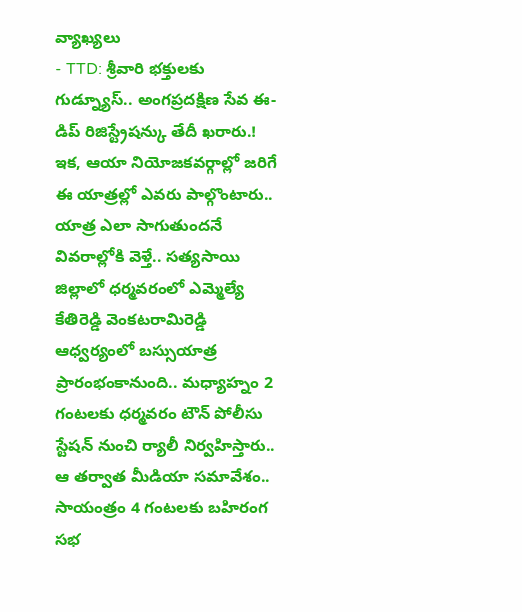వ్యాఖ్యలు
- TTD: శ్రీవారి భక్తులకు గుడ్న్యూస్.. అంగప్రదక్షిణ సేవ ఈ-డిప్ రిజిస్ట్రేషన్కు తేదీ ఖరారు.!
ఇక, ఆయా నియోజకవర్గాల్లో జరిగే ఈ యాత్రల్లో ఎవరు పాల్గొంటారు.. యాత్ర ఎలా సాగుతుందనే వివరాల్లోకి వెళ్తే.. సత్యసాయి జిల్లాలో ధర్మవరంలో ఎమ్మెల్యే కేతిరెడ్డి వెంకటరామిరెడ్డి ఆధ్వర్యంలో బస్సుయాత్ర ప్రారంభంకానుంది.. మధ్యాహ్నం 2 గంటలకు ధర్మవరం టౌన్ పోలీసు స్టేషన్ నుంచి ర్యాలీ నిర్వహిస్తారు.. ఆ తర్వాత మీడియా సమావేశం.. సాయంత్రం 4 గంటలకు బహిరంగ సభ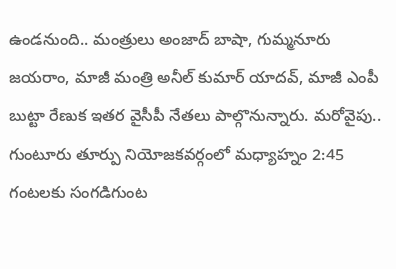ఉండనుంది.. మంత్రులు అంజాద్ బాషా, గుమ్మనూరు జయరాం, మాజీ మంత్రి అనీల్ కుమార్ యాదవ్, మాజీ ఎంపీ బుట్టా రేణుక ఇతర వైసీపీ నేతలు పాల్గొనున్నారు. మరోవైపు.. గుంటూరు తూర్పు నియోజకవర్గంలో మధ్యాహ్నం 2:45 గంటలకు సంగడిగుంట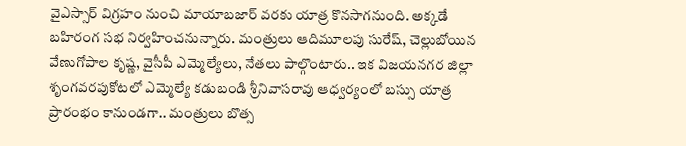వైఎస్సార్ విగ్రహం నుంచి మాయాబజార్ వరకు యాత్ర కొనసాగనుంది. అక్కడే బహిరంగ సభ నిర్వహించనున్నారు. మంత్రులు ఆదిమూలపు సురేష్, చెల్లుబోయిన వేణుగోపాల కృష్ణ, వైసీపీ ఎమ్మెల్యేలు, నేతలు పాల్గొంటారు.. ఇక విజయనగర జిల్లా శృంగవరపుకోటలో ఎమ్మెల్యే కడుబండి శ్రీనివాసరావు ఆధ్వర్యంలో బస్సు యాత్ర ప్రారంభం కానుండగా.. మంత్రులు బొత్స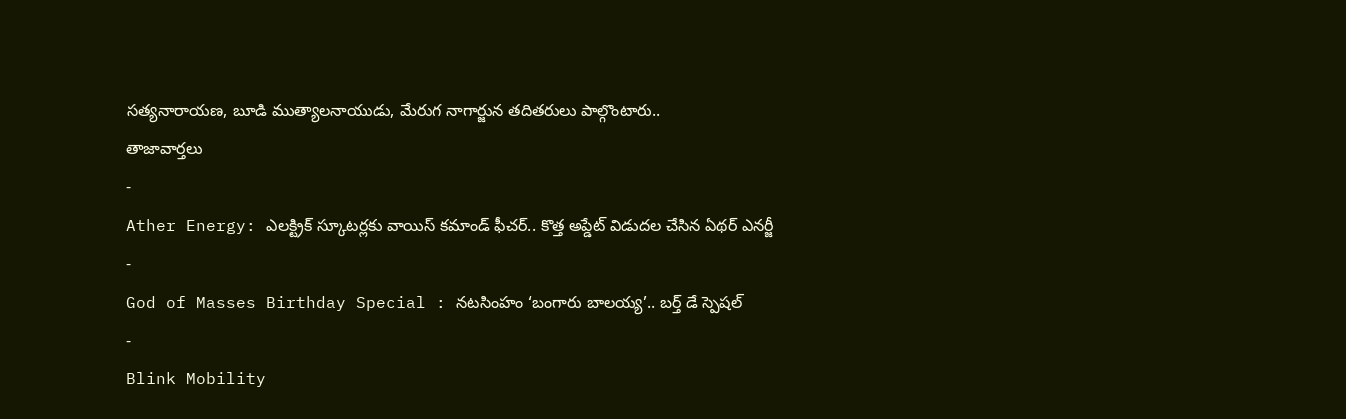సత్యనారాయణ, బూడి ముత్యాలనాయుడు, మేరుగ నాగార్జున తదితరులు పాల్గొంటారు..
తాజావార్తలు
-
Ather Energy: ఎలక్ట్రిక్ స్కూటర్లకు వాయిస్ కమాండ్ ఫీచర్.. కొత్త అప్డేట్ విడుదల చేసిన ఏథర్ ఎనర్జీ
-
God of Masses Birthday Special : నటసింహం ‘బంగారు బాలయ్య’.. బర్త్ డే స్పెషల్
-
Blink Mobility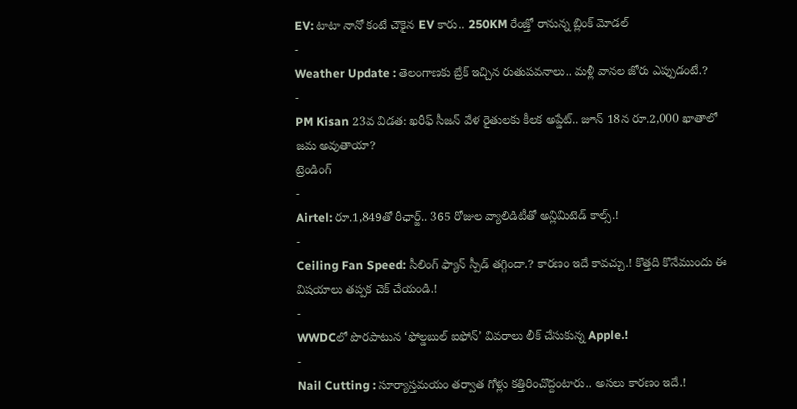EV: టాటా నానో కంటే చౌకైన EV కారు.. 250KM రేంజ్తో రానున్న బ్లింక్ మోడల్
-
Weather Update : తెలంగాణకు బ్రేక్ ఇచ్చిన రుతుపవనాలు.. మళ్లీ వానల జోరు ఎప్పుడంటే.?
-
PM Kisan 23వ విడత: ఖరీఫ్ సీజన్ వేళ రైతులకు కీలక అప్డేట్.. జూన్ 18న రూ.2,000 ఖాతాలో జమ అవుతాయా?
ట్రెండింగ్
-
Airtel: రూ.1,849తో రీఛార్జ్.. 365 రోజుల వ్యాలిడిటీతో అన్లిమిటెడ్ కాల్స్.!
-
Ceiling Fan Speed: సీలింగ్ ఫ్యాన్ స్పీడ్ తగ్గిందా.? కారణం ఇదే కావచ్చు.! కొత్తది కొనేముందు ఈ విషయాలు తప్పక చెక్ చేయండి.!
-
WWDCలో పొరపాటున ‘ఫోల్డబుల్ ఐఫోన్’ వివరాలు లీక్ చేసుకున్న Apple.!
-
Nail Cutting : సూర్యాస్తమయం తర్వాత గోళ్లు కత్తిరించొద్దంటారు.. అసలు కారణం ఇదే.!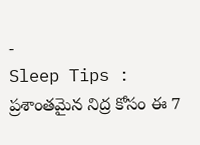-
Sleep Tips : ప్రశాంతమైన నిద్ర కోసం ఈ 7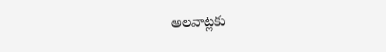అలవాట్లకు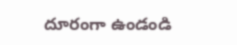దూరంగా ఉండండి